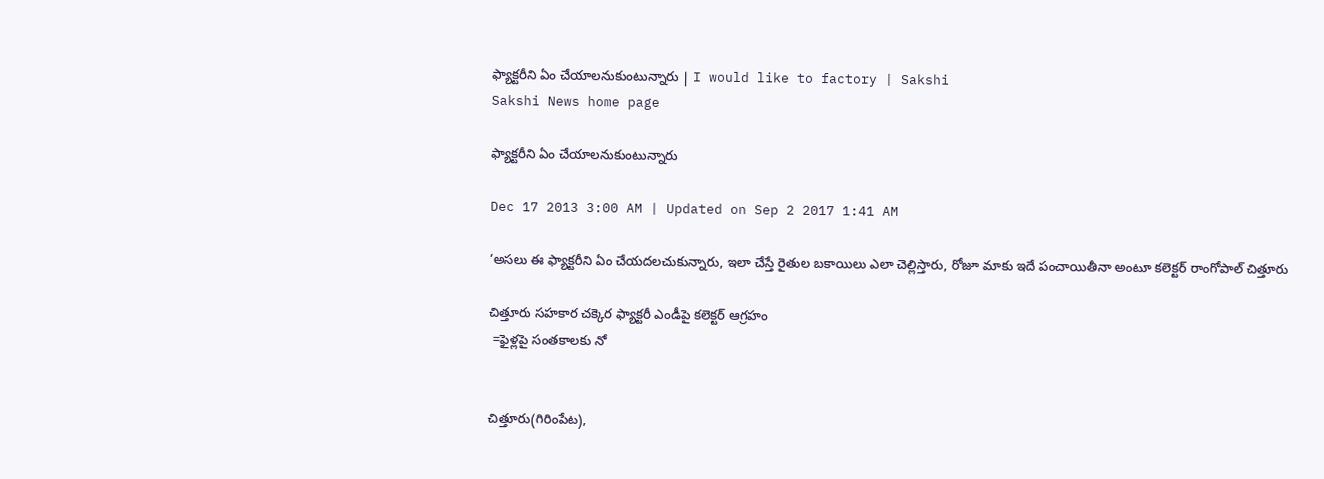ఫ్యాక్టరీని ఏం చేయాలనుకుంటున్నారు | I would like to factory | Sakshi
Sakshi News home page

ఫ్యాక్టరీని ఏం చేయాలనుకుంటున్నారు

Dec 17 2013 3:00 AM | Updated on Sep 2 2017 1:41 AM

‘అసలు ఈ ఫ్యాక్టరీని ఏం చేయదలచుకున్నారు, ఇలా చేస్తే రైతుల బకాయిలు ఎలా చెల్లిస్తారు, రోజూ మాకు ఇదే పంచాయితీనా అంటూ కలెక్టర్ రాంగోపాల్ చిత్తూరు

చిత్తూరు సహకార చక్కెర ఫ్యాక్టరీ ఎండీపై కలెక్టర్ ఆగ్రహం
 =ఫైళ్లపై సంతకాలకు నో


చిత్తూరు(గిరింపేట),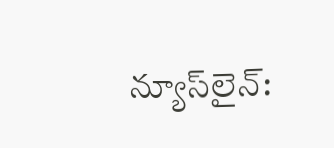న్యూస్‌లైన్: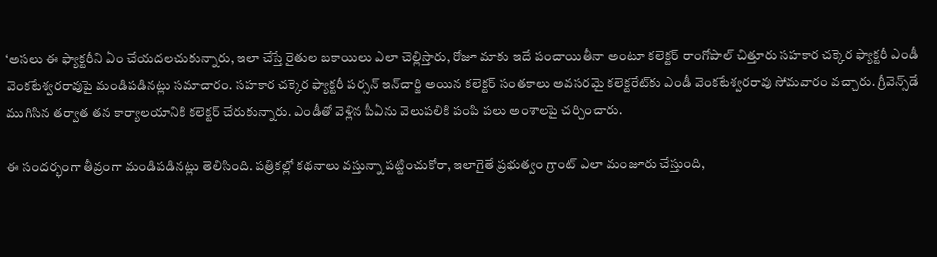‘అసలు ఈ ఫ్యాక్టరీని ఏం చేయదలచుకున్నారు, ఇలా చేస్తే రైతుల బకాయిలు ఎలా చెల్లిస్తారు, రోజూ మాకు ఇదే పంచాయితీనా అంటూ కలెక్టర్ రాంగోపాల్ చిత్తూరు సహకార చక్కెర ఫ్యాక్టరీ ఎండీ వెంకటేశ్వరరావుపై మండిపడినట్లు సమాచారం. సహకార చక్కెర ఫ్యాక్టరీ పర్సన్ ఇన్‌చార్జి అయిన కలెక్టర్ సంతకాలు అవసరమై కలెక్టరేట్‌కు ఎండీ వెంకటేశ్వరరావు సోమవారం వచ్చారు. గ్రీవెన్స్‌డే ముగిసిన తర్వాత తన కార్యాలయానికి కలెక్టర్ చేరుకున్నారు. ఎండీతో వెళ్లిన పీఏను వెలుపలికి పంపి పలు అంశాలపై చర్చించారు.

ఈ సందర్భంగా తీవ్రంగా మండిపడినట్లు తెలిసింది. పత్రికల్లో కథనాలు వస్తున్నా పట్టించుకోరా, ఇలాగైతే ప్రభుత్వం గ్రాంట్ ఎలా మంజూరు చేస్తుంది,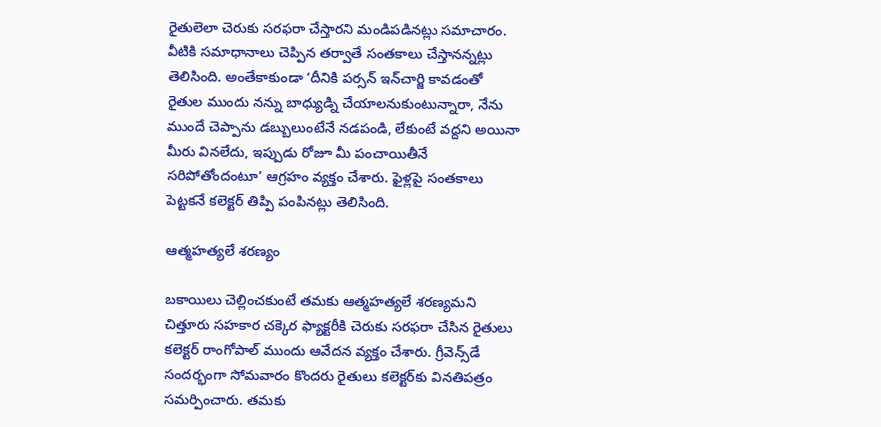రైతులెలా చెరుకు సరఫరా చేస్తారని మండిపడినట్లు సమాచారం. వీటికి సమాధానాలు చెప్పిన తర్వాతే సంతకాలు చేస్తానన్నట్లు తెలిసింది. అంతేకాకుండా ‘దీనికి పర్సన్ ఇన్‌చార్జి కావడంతో రైతుల ముందు నన్ను బాధ్యుడ్ని చేయాలనుకుంటున్నారా, నేను ముందే చెప్పాను డబ్బులుంటేనే నడపండి, లేకుంటే వద్దని అయినా మీరు వినలేదు, ఇప్పుడు రోజూ మీ పంచాయితీనే సరిపోతోందంటూ’ ఆగ్రహం వ్యక్తం చేశారు. ఫైళ్లపై సంతకాలు పెట్టకనే కలెక్టర్ తిప్పి పంపినట్లు తెలిసింది.

ఆత్మహత్యలే శరణ్యం

బకాయిలు చెల్లించకుంటే తమకు ఆత్మహత్యలే శరణ్యమని చిత్తూరు సహకార చక్కెర ఫ్యాక్టరీకి చెరుకు సరఫరా చేసిన రైతులు కలెక్టర్ రాంగోపాల్ ముందు ఆవేదన వ్యక్తం చేశారు. గ్రీవెన్స్‌డే సందర్భంగా సోమవారం కొందరు రైతులు కలెక్టర్‌కు వినతిపత్రం సమర్పించారు. తమకు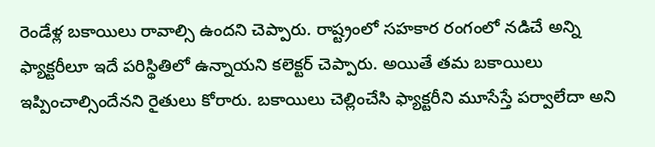రెండేళ్ల బకాయిలు రావాల్సి ఉందని చెప్పారు. రాష్ట్రంలో సహకార రంగంలో నడిచే అన్ని ఫ్యాక్టరీలూ ఇదే పరిస్థితిలో ఉన్నాయని కలెక్టర్ చెప్పారు. అయితే తమ బకాయిలు ఇప్పించాల్సిందేనని రైతులు కోరారు. బకాయిలు చెల్లించేసి ఫ్యాక్టరీని మూసేస్తే పర్వాలేదా అని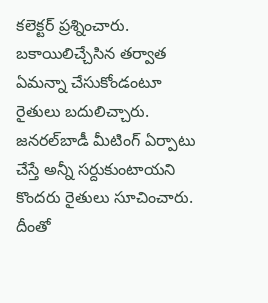కలెక్టర్ ప్రశ్నించారు. బకాయిలిచ్చేసిన తర్వాత ఏమన్నా చేసుకోండంటూ రైతులు బదులిచ్చారు. జనరల్‌బాడీ మీటింగ్ ఏర్పాటు చేస్తే అన్నీ సర్దుకుంటాయని కొందరు రైతులు సూచించారు. దీంతో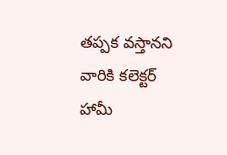తప్పక వస్తానని వారికి కలెక్టర్ హామీ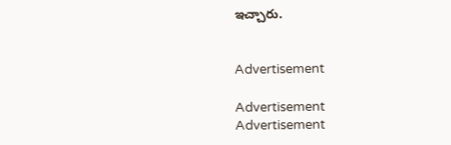ఇచ్చారు.


Advertisement

Advertisement
Advertisement